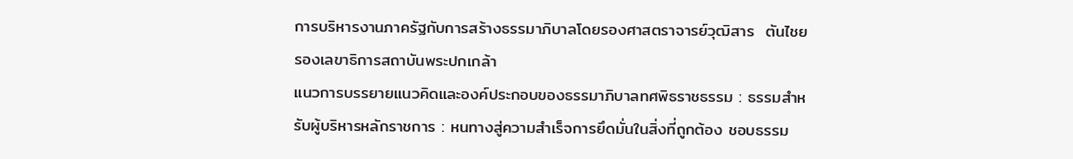การบริหารงานภาครัฐกับการสร้างธรรมาภิบาลโดยรองศาสตราจารย์วุฒิสาร  ตันไชยรองเลขาธิการสถาบันพระปกเกล้า
แนวการบรรยายแนวคิดและองค์ประกอบของธรรมาภิบาลทศพิธราชธรรม : ธรรมสำหรับผู้บริหารหลักราชการ : หนทางสู่ความสำเร็จการยึดมั่นในสิ่งที่ถูกต้อง ชอบธรรม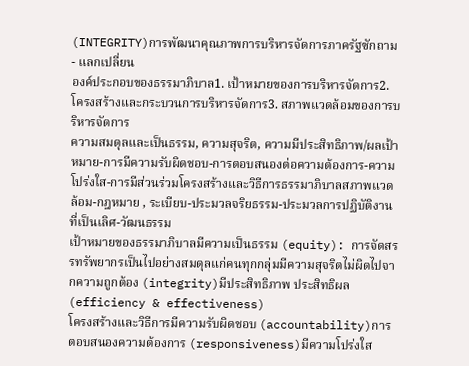(INTEGRITY)การพัฒนาคุณภาพการบริหารจัดการภาครัฐซักถาม - แลกเปลี่ยน
องค์ประกอบของธรรมาภิบาล1. เป้าหมายของการบริหารจัดการ2. โครงสร้างและกระบวนการบริหารจัดการ3. สภาพแวดล้อมของการบริหารจัดการ
ความสมดุลและเป็นธรรม, ความสุจริต, ความมีประสิทธิภาพ/ผลเป้าหมาย-การมีความรับผิดชอบ-การตอบสนองต่อความต้องการ-ความโปร่งใส-การมีส่วนร่วมโครงสร้างและวิธีการธรรมาภิบาลสภาพแวดล้อม-กฎหมาย , ระเบียบ-ประมวลจริยธรรม-ประมวลการปฏิบัติงานที่เป็นเลิศ-วัฒนธรรม
เป้าหมายของธรรมาภิบาลมีความเป็นธรรม (equity): การจัดสรรทรัพยากรเป็นไปอย่างสมดุลแก่คนทุกกลุ่มมีความสุจริตไม่ผิดไปจากความถูกต้อง (integrity)มีประสิทธิภาพ ประสิทธิผล(efficiency & effectiveness)
โครงสร้างและวิธีการมีความรับผิดชอบ (accountability)การตอบสนองความต้องการ (responsiveness)มีความโปร่งใส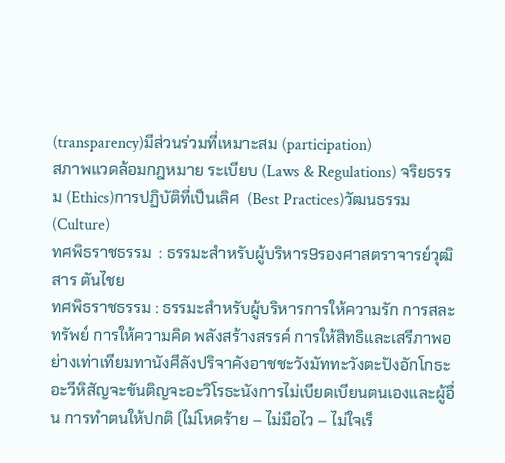(transparency)มีส่วนร่วมที่เหมาะสม (participation)
สภาพแวดล้อมกฎหมาย ระเบียบ (Laws & Regulations) จริยธรรม (Ethics)การปฏิบัติที่เป็นเลิศ  (Best Practices)วัฒนธรรม (Culture)
ทศพิธราชธรรม  : ธรรมะสำหรับผู้บริหาร9รองศาสตราจารย์วุฒิสาร ตันไชย
ทศพิธราชธรรม : ธรรมะสำหรับผู้บริหารการให้ความรัก การสละทรัพย์ การให้ความคิด พลังสร้างสรรค์ การให้สิทธิและเสรีภาพอย่างเท่าเทียมทานังศีลังปริจาคังอาชชะวังมัททะวังตะปังอักโกธะอะวีหิสัญจะขันติญจะอะวิโรธะนังการไม่เบียดเบียนตนเองและผู้อื่น การทำตนให้ปกติ (ไม่โหดร้าย – ไม่มือไว – ไม่ใจเร็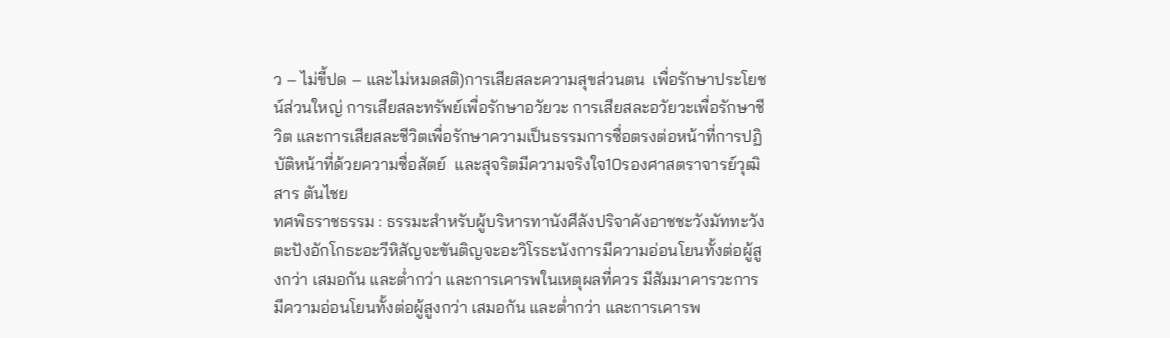ว – ไม่ขี้ปด – และไม่หมดสติ)การเสียสละความสุขส่วนตน  เพื่อรักษาประโยชน์ส่วนใหญ่ การเสียสละทรัพย์เพื่อรักษาอวัยวะ การเสียสละอวัยวะเพื่อรักษาชีวิต และการเสียสละชีวิตเพื่อรักษาความเป็นธรรมการซื่อตรงต่อหน้าที่การปฏิบัติหน้าที่ด้วยความซื่อสัตย์  และสุจริตมีความจริงใจ10รองศาสตราจารย์วุฒิสาร ตันไชย
ทศพิธราชธรรม : ธรรมะสำหรับผู้บริหารทานังศีลังปริจาคังอาชชะวังมัททะวังตะปังอักโกธะอะวีหิสัญจะขันติญจะอะวิโรธะนังการมีความอ่อนโยนทั้งต่อผู้สูงกว่า เสมอกัน และต่ำกว่า และการเคารพในเหตุผลที่ควร มีสัมมาคารวะการมีความอ่อนโยนทั้งต่อผู้สูงกว่า เสมอกัน และต่ำกว่า และการเคารพ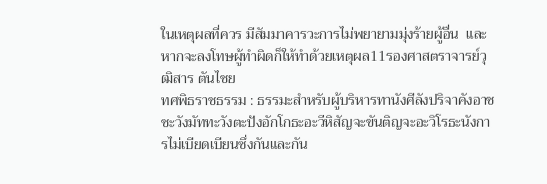ในเหตุผลที่ควร มีสัมมาคารวะการไม่พยายามมุ่งร้ายผู้อื่น  และหากจะลงโทษผู้ทำผิดก็ให้ทำด้วยเหตุผล11รองศาสตราจารย์วุฒิสาร ตันไชย
ทศพิธราชธรรม : ธรรมะสำหรับผู้บริหารทานังศีลังปริจาคังอาชชะวังมัททะวังตะปังอักโกธะอะวีหิสัญจะขันติญจะอะวิโรธะนังการไม่เบียดเบียนซึ่งกันและกัน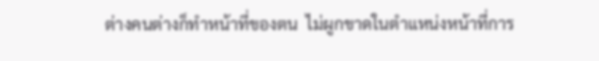ต่างคนต่างก็ทำหน้าที่ของตน  ไม่ผูกขาดในตำแหน่งหน้าที่การ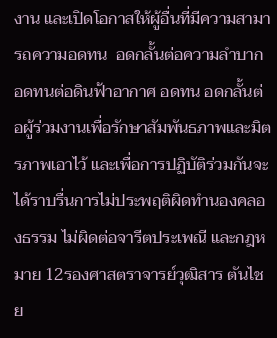งาน และเปิดโอกาสให้ผู้อื่นที่มีความสามารถความอดทน  อดกลั้นต่อความลำบาก  อดทนต่อดินฟ้าอากาศ อดทน อดกลั้นต่อผู้ร่วมงานเพื่อรักษาสัมพันธภาพและมิตรภาพเอาไว้ และเพื่อการปฏิบัติร่วมกันจะได้ราบรื่นการไม่ประพฤติผิดทำนองคลองธรรม ไม่ผิดต่อจารีตประเพณี และกฎหมาย 12รองศาสตราจารย์วุฒิสาร ตันไชย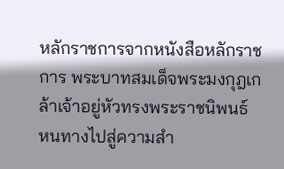หลักราชการจากหนังสือหลักราชการ พระบาทสมเด็จพระมงกุฎเกล้าเจ้าอยู่หัวทรงพระราชนิพนธ์
หนทางไปสู่ความสำ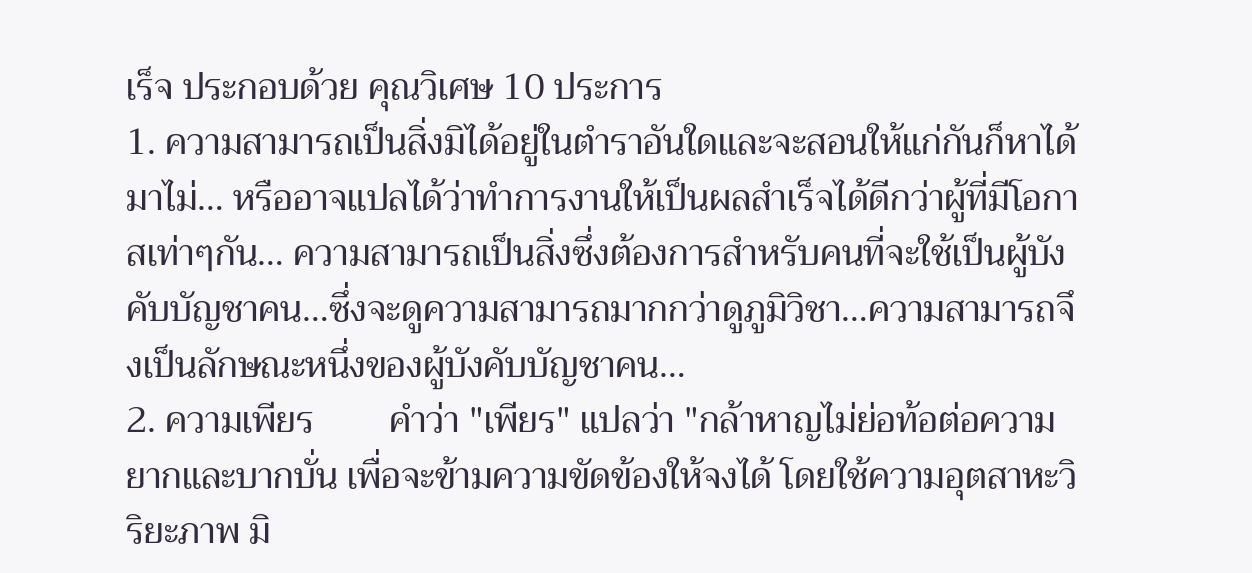เร็จ ประกอบด้วย คุณวิเศษ 10 ประการ
1. ความสามารถเป็นสิ่งมิได้อยู่ในตำราอันใดและจะสอนให้แก่กันก็หาได้มาไม่… หรืออาจแปลได้ว่าทำการงานให้เป็นผลสำเร็จได้ดีกว่าผู้ที่มีโอกาสเท่าๆกัน… ความสามารถเป็นสิ่งซึ่งต้องการสำหรับคนที่จะใช้เป็นผู้บังคับบัญชาคน…ซึ่งจะดูความสามารถมากกว่าดูภูมิวิชา…ความสามารถจึงเป็นลักษณะหนึ่งของผู้บังคับบัญชาคน…
2. ความเพียร        คำว่า "เพียร" แปลว่า "กล้าหาญไม่ย่อท้อต่อความยากและบากบั่น เพื่อจะข้ามความขัดข้องให้จงได้ โดยใช้ความอุตสาหะวิริยะภาพ มิ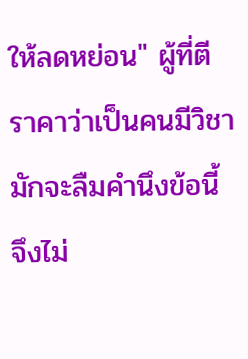ให้ลดหย่อน" ผู้ที่ตีราคาว่าเป็นคนมีวิชามักจะลืมคำนึงข้อนี้ จึงไม่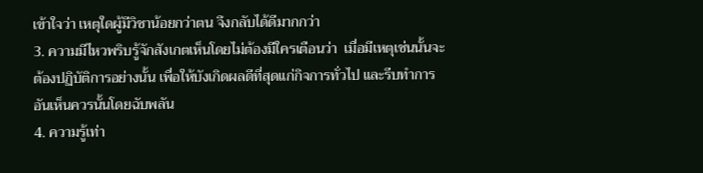เข้าใจว่า เหตุใดผู้มีวิชาน้อยกว่าตน จึงกลับได้ดีมากกว่า
3. ความมีไหวพริบรู้จักสังเกตเห็นโดยไม่ต้องมีใครเตือนว่า  เมื่อมีเหตุเช่นนั้นจะต้องปฏิบัติการอย่างนั้น เพื่อให้บังเกิดผลดีที่สุดแก่กิจการทั่วไป และรีบทำการอันเห็นควรนั้นโดยฉับพลัน
4. ความรู้เท่า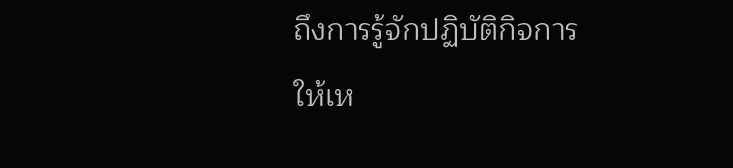ถึงการรู้จักปฏิบัติกิจการให้เห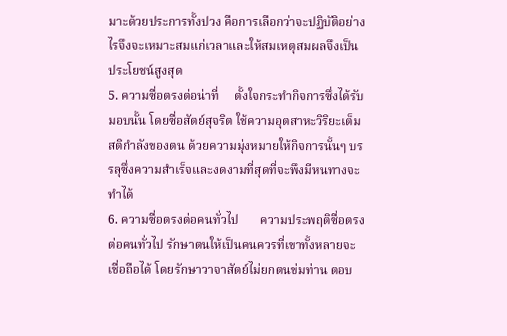มาะด้วยประการทั้งปวง คือการเลือกว่าจะปฏิบัติอย่างไรจึงจะเหมาะสมแก่เวลาและให้สมเหตุสมผลจึงเป็นประโยชน์สูงสุด
5. ความซื่อตรงต่อน่าที่     ตั้งใจกระทำกิจการซึ่งได้รับมอบนั้น โดยซื่อสัตย์สุจริต ใช้ความอุตสาหะวิริยะเต็มสติกำลังของตน ด้วยความมุ่งหมายให้กิจการนั้นๆ บรรลุซึ่งความสำเร็จและงดงามที่สุดที่จะพึงมีหนทางจะทำได้
6. ความซื่อตรงต่อคนทั่วไป       ความประพฤติซื่อตรงต่อคนทั่วไป รักษาตนให้เป็นคนควรที่เขาทั้งหลายจะเชื่อถือได้ โดยรักษาวาจาสัตย์ไม่ยกตนข่มท่าน ตอบ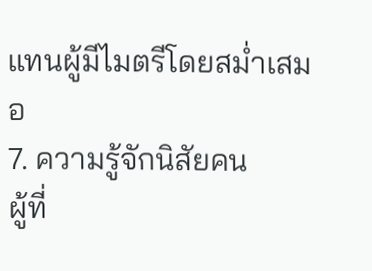แทนผู้มีไมตรีโดยสม่ำเสมอ
7. ความรู้จักนิสัยคน        ผู้ที่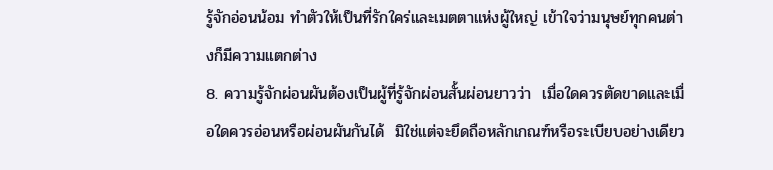รู้จักอ่อนน้อม ทำตัวให้เป็นที่รักใคร่และเมตตาแห่งผู้ใหญ่ เข้าใจว่ามนุษย์ทุกคนต่างก็มีความแตกต่าง
8. ความรู้จักผ่อนผันต้องเป็นผู้ที่รู้จักผ่อนสั้นผ่อนยาวว่า  เมื่อใดควรตัดขาดและเมื่อใดควรอ่อนหรือผ่อนผันกันได้  มิใช่แต่จะยึดถือหลักเกณฑ์หรือระเบียบอย่างเดียว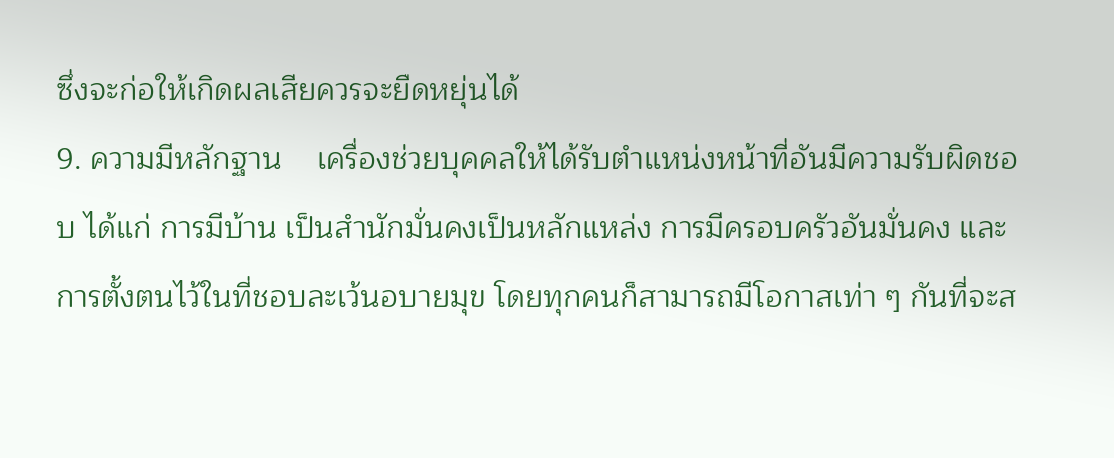ซึ่งจะก่อให้เกิดผลเสียควรจะยืดหยุ่นได้
9. ความมีหลักฐาน    เครื่องช่วยบุคคลให้ได้รับตำแหน่งหน้าที่อันมีความรับผิดชอบ ได้แก่ การมีบ้าน เป็นสำนักมั่นคงเป็นหลักแหล่ง การมีครอบครัวอันมั่นคง และการตั้งตนไว้ในที่ชอบละเว้นอบายมุข โดยทุกคนก็สามารถมีโอกาสเท่า ๆ กันที่จะส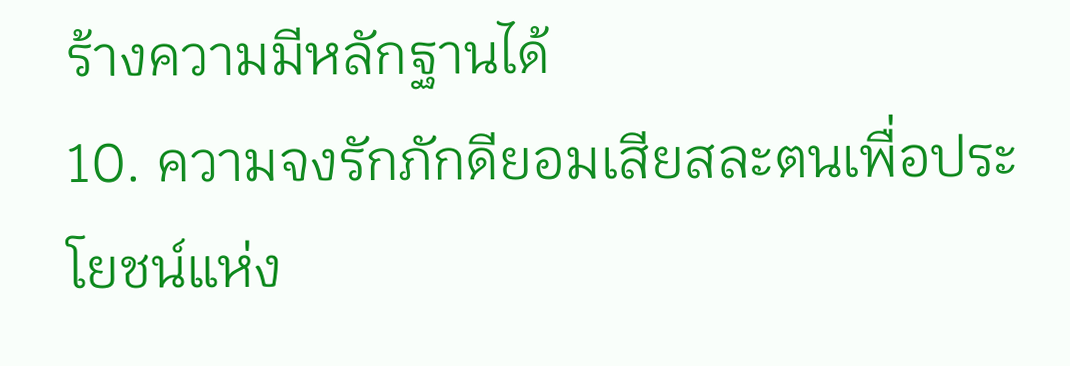ร้างความมีหลักฐานได้
10. ความจงรักภักดียอมเสียสละตนเพื่อประโยชน์แห่ง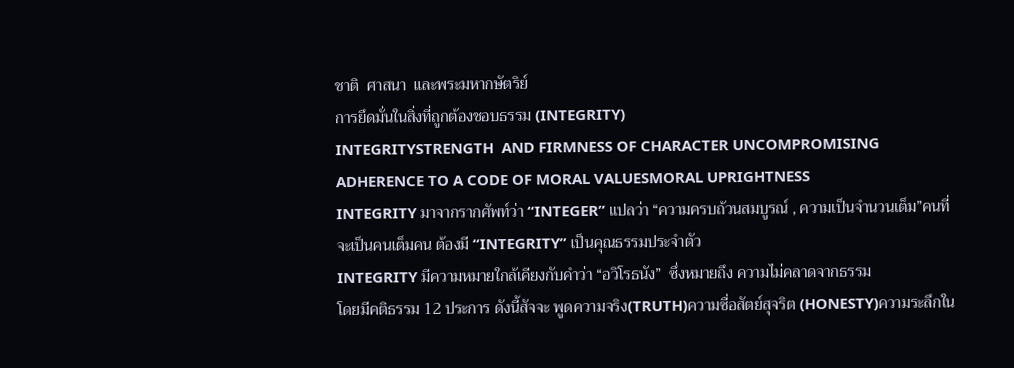ชาติ  ศาสนา  และพระมหากษัตริย์
การยึดมั่นในสิ่งที่ถูกต้องชอบธรรม (INTEGRITY)
INTEGRITYSTRENGTH  AND FIRMNESS OF CHARACTER UNCOMPROMISING ADHERENCE TO A CODE OF MORAL VALUESMORAL UPRIGHTNESS
INTEGRITY มาจากรากศัพท์ว่า “INTEGER” แปลว่า “ความครบถ้วนสมบูรณ์ , ความเป็นจำนวนเต็ม”คนที่จะเป็นคนเต็มคน ต้องมี “INTEGRITY” เป็นคุณธรรมประจำตัว
INTEGRITY มีความหมายใกล้เคียงกับคำว่า “อวิโรธนัง”  ซึ่งหมายถึง ความไม่คลาดจากธรรม
โดยมีคติธรรม 12 ประการ ดังนี้สัจจะ พูดความจริง(TRUTH)ความซื่อสัตย์สุจริต (HONESTY)ความระลึกใน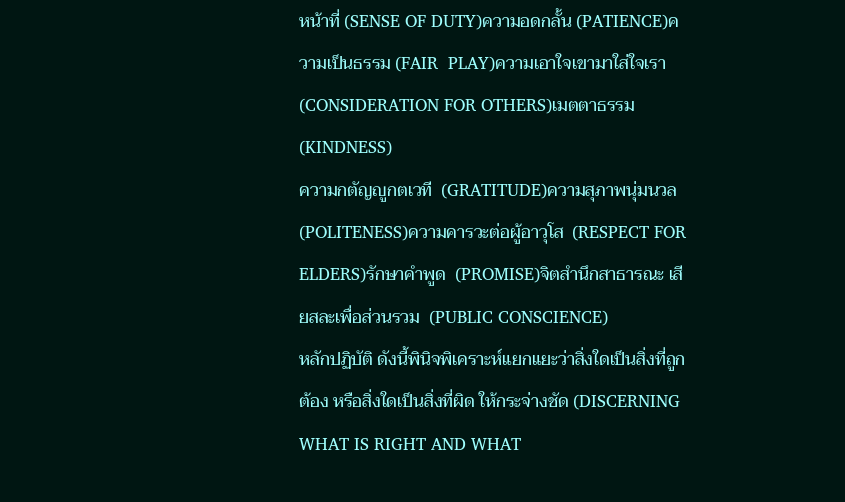หน้าที่ (SENSE OF DUTY)ความอดกลั้น (PATIENCE)ความเป็นธรรม (FAIR  PLAY)ความเอาใจเขามาใส่ใจเรา (CONSIDERATION FOR OTHERS)เมตตาธรรม (KINDNESS)
ความกตัญญูกตเวที  (GRATITUDE)ความสุภาพนุ่มนวล  (POLITENESS)ความคารวะต่อผู้อาวุโส  (RESPECT FOR ELDERS)รักษาคำพูด  (PROMISE)จิตสำนึกสาธารณะ เสียสละเพื่อส่วนรวม  (PUBLIC CONSCIENCE)
หลักปฏิบัติ ดังนี้พินิจพิเคราะห์แยกแยะว่าสิ่งใดเป็นสิ่งที่ถูกต้อง หรือสิ่งใดเป็นสิ่งที่ผิด ให้กระจ่างชัด (DISCERNING WHAT IS RIGHT AND WHAT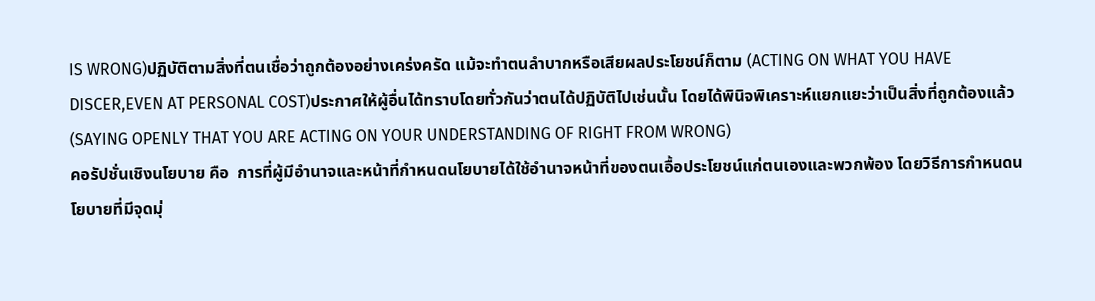IS WRONG)ปฏิบัติตามสิ่งที่ตนเชื่อว่าถูกต้องอย่างเคร่งครัด แม้จะทำตนลำบากหรือเสียผลประโยชน์ก็ตาม (ACTING ON WHAT YOU HAVE DISCER,EVEN AT PERSONAL COST)ประกาศให้ผู้อื่นได้ทราบโดยทั่วกันว่าตนได้ปฏิบัติไปเช่นนั้น โดยได้พินิจพิเคราะห์แยกแยะว่าเป็นสิ่งที่ถูกต้องแล้ว (SAYING OPENLY THAT YOU ARE ACTING ON YOUR UNDERSTANDING OF RIGHT FROM WRONG)
คอรัปชั่นเชิงนโยบาย คือ  การที่ผู้มีอำนาจและหน้าที่กำหนดนโยบายได้ใช้อำนาจหน้าที่ของตนเอื้อประโยชน์แก่ตนเองและพวกพ้อง โดยวิธีการกำหนดนโยบายที่มีจุดมุ่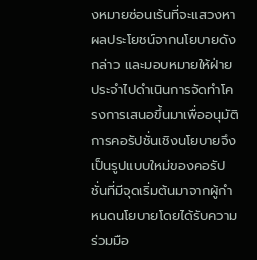งหมายซ่อนเร้นที่จะแสวงหาผลประโยชน์จากนโยบายดังกล่าว และมอบหมายให้ฝ่ายประจำไปดำเนินการจัดทำโครงการเสนอขึ้นมาเพื่ออนุมัติ การคอรัปชั่นเชิงนโยบายจึงเป็นรูปแบบใหม่ของคอรัปชั่นที่มีจุดเริ่มต้นมาจากผู้กำหนดนโยบายโดยได้รับความร่วมมือ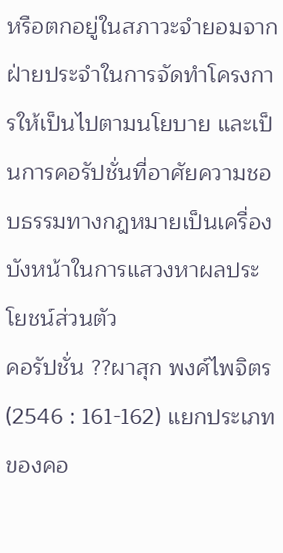หรือตกอยู่ในสภาวะจำยอมจากฝ่ายประจำในการจัดทำโครงการให้เป็นไปตามนโยบาย และเป็นการคอรัปชั่นที่อาศัยความชอบธรรมทางกฎหมายเป็นเครื่องบังหน้าในการแสวงหาผลประโยชน์ส่วนตัว
คอรัปชั่น ??ผาสุก พงศ์ไพจิตร (2546 : 161-162) แยกประเภทของคอ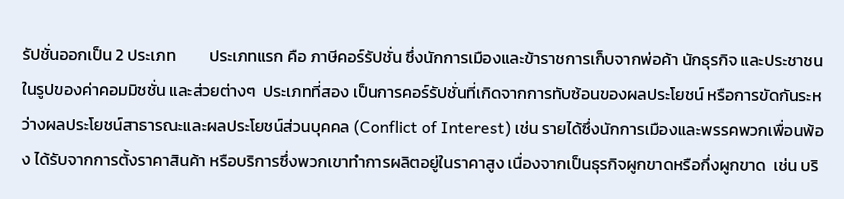รัปชั่นออกเป็น 2 ประเภท         ประเภทแรก คือ ภาษีคอร์รัปชั่น ซึ่งนักการเมืองและข้าราชการเก็บจากพ่อค้า นักธุรกิจ และประชาชน ในรูปของค่าคอมมิชชั่น และส่วยต่างๆ  ประเภทที่สอง เป็นการคอร์รัปชั่นที่เกิดจากการทับซ้อนของผลประโยชน์ หรือการขัดกันระหว่างผลประโยชน์สาธารณะและผลประโยชน์ส่วนบุคคล (Conflict of Interest) เช่น รายได้ซึ่งนักการเมืองและพรรคพวกเพื่อนพ้อง ได้รับจากการตั้งราคาสินค้า หรือบริการซึ่งพวกเขาทำการผลิตอยู่ในราคาสูง เนื่องจากเป็นธุรกิจผูกขาดหรือกึ่งผูกขาด  เช่น บริ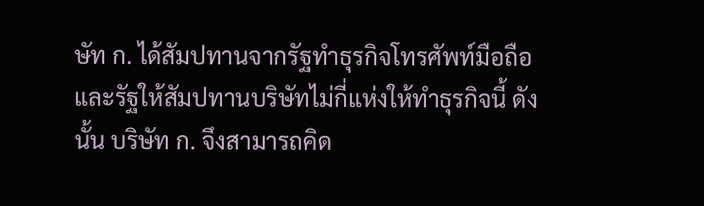ษัท ก. ได้สัมปทานจากรัฐทำธุรกิจโทรศัพท์มือถือ และรัฐให้สัมปทานบริษัทไม่กี่แห่งให้ทำธุรกิจนี้ ดังนั้น บริษัท ก. จึงสามารถคิด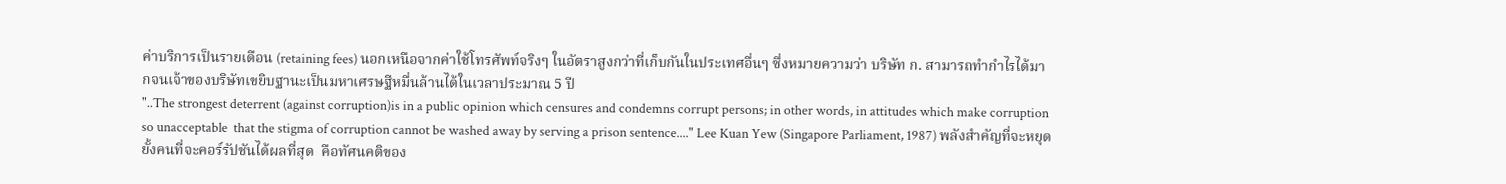ค่าบริการเป็นรายเดือน (retaining fees) นอกเหนือจากค่าใช้โทรศัพท์จริงๆ ในอัตราสูงกว่าที่เก็บกันในประเทศอื่นๆ ซึ่งหมายความว่า บริษัท ก. สามารถทำกำไรได้มากจนเจ้าของบริษัทเขยิบฐานะเป็นมหาเศรษฐีหมื่นล้านได้ในเวลาประมาณ 5 ปี
"..The strongest deterrent (against corruption)is in a public opinion which censures and condemns corrupt persons; in other words, in attitudes which make corruption so unacceptable  that the stigma of corruption cannot be washed away by serving a prison sentence...." Lee Kuan Yew (Singapore Parliament, 1987) พลังสำคัญที่จะหยุดยั้งคนที่จะคอร์รัปชันได้ผลที่สุด  คือทัศนคติของ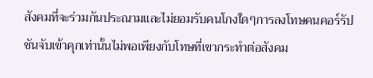สังคมที่จะร่วมกันประณามและไม่ยอมรับคนโกงใดๆการลงโทษคนคอร์รัปชันจับเข้าคุกเท่านั้นไม่พอเพียงกับโทษที่เขากระทำต่อสังคม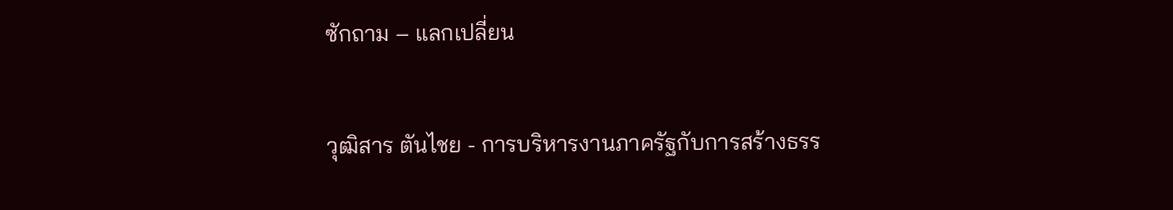ซักถาม – แลกเปลี่ยน

วุฒิสาร ตันไชย - การบริหารงานภาครัฐกับการสร้างธรร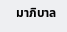มาภิบาล